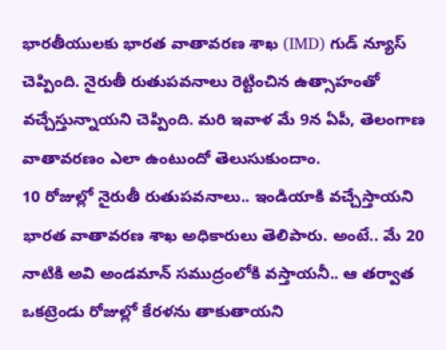భారతీయులకు భారత వాతావరణ శాఖ (IMD) గుడ్ న్యూస్ చెప్పింది. నైరుతీ రుతుపవనాలు రెట్టించిన ఉత్సాహంతో వచ్చేస్తున్నాయని చెప్పింది. మరి ఇవాళ మే 9న ఏపీ, తెలంగాణ వాతావరణం ఎలా ఉంటుందో తెలుసుకుందాం.
10 రోజుల్లో నైరుతీ రుతుపవనాలు.. ఇండియాకి వచ్చేస్తాయని భారత వాతావరణ శాఖ అధికారులు తెలిపారు. అంటే.. మే 20 నాటికి అవి అండమాన్ సముద్రంలోకి వస్తాయనీ.. ఆ తర్వాత ఒకట్రెండు రోజుల్లో కేరళను తాకుతాయని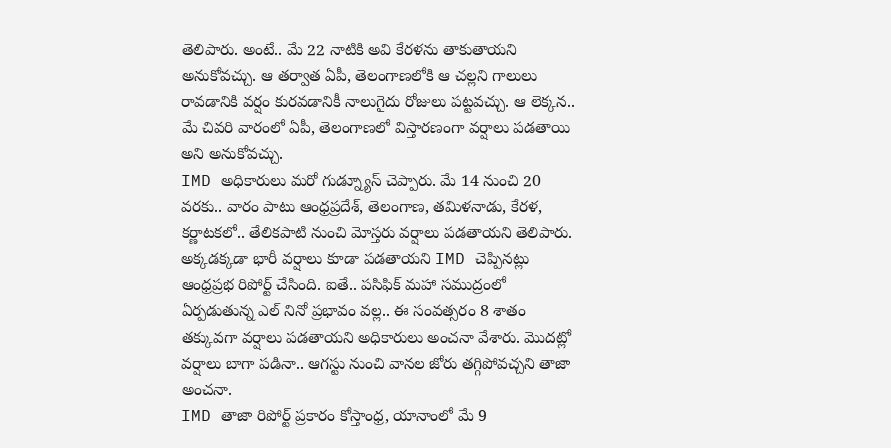తెలిపారు. అంటే.. మే 22 నాటికి అవి కేరళను తాకుతాయని అనుకోవచ్చు. ఆ తర్వాత ఏపీ, తెలంగాణలోకి ఆ చల్లని గాలులు రావడానికి వర్షం కురవడానికీ నాలుగైదు రోజులు పట్టవచ్చు. ఆ లెక్కన.. మే చివరి వారంలో ఏపీ, తెలంగాణలో విస్తారణంగా వర్షాలు పడతాయి అని అనుకోవచ్చు.
IMD అధికారులు మరో గుడ్న్యూస్ చెప్పారు. మే 14 నుంచి 20 వరకు.. వారం పాటు ఆంధ్రప్రదేశ్, తెలంగాణ, తమిళనాడు, కేరళ, కర్ణాటకలో.. తేలికపాటి నుంచి మోస్తరు వర్షాలు పడతాయని తెలిపారు. అక్కడక్కడా భారీ వర్షాలు కూడా పడతాయని IMD చెప్పినట్లు ఆంధ్రప్రభ రిపోర్ట్ చేసింది. ఐతే.. పసిఫిక్ మహా సముద్రంలో ఏర్పడుతున్న ఎల్ నినో ప్రభావం వల్ల.. ఈ సంవత్సరం 8 శాతం తక్కువగా వర్షాలు పడతాయని అధికారులు అంచనా వేశారు. మొదట్లో వర్షాలు బాగా పడినా.. ఆగస్టు నుంచి వానల జోరు తగ్గిపోవచ్చని తాజా అంచనా.
IMD తాజా రిపోర్ట్ ప్రకారం కోస్తాంధ్ర, యానాంలో మే 9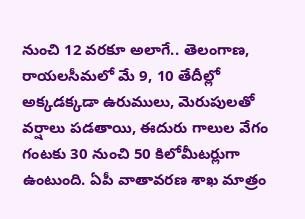నుంచి 12 వరకూ అలాగే.. తెలంగాణ, రాయలసీమలో మే 9, 10 తేదీల్లో అక్కడక్కడా ఉరుములు, మెరుపులతో వర్షాలు పడతాయి, ఈదురు గాలుల వేగం గంటకు 30 నుంచి 50 కిలోమీటర్లుగా ఉంటుంది. ఏపీ వాతావరణ శాఖ మాత్రం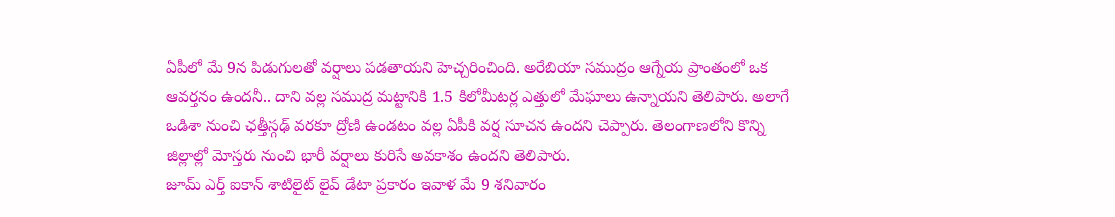ఏపీలో మే 9న పిడుగులతో వర్షాలు పడతాయని హెచ్చరించింది. అరేబియా సముద్రం ఆగ్నేయ ప్రాంతంలో ఒక ఆవర్తనం ఉందనీ.. దాని వల్ల సముద్ర మట్టానికి 1.5 కిలోమీటర్ల ఎత్తులో మేఘాలు ఉన్నాయని తెలిపారు. అలాగే ఒడిశా నుంచి ఛత్తీస్గఢ్ వరకూ ద్రోణి ఉండటం వల్ల ఏపీకి వర్ష సూచన ఉందని చెప్పారు. తెలంగాణలోని కొన్ని జిల్లాల్లో మోస్తరు నుంచి భారీ వర్షాలు కురిసే అవకాశం ఉందని తెలిపారు.
జూమ్ ఎర్త్ ఐకాన్ శాటిలైట్ లైవ్ డేటా ప్రకారం ఇవాళ మే 9 శనివారం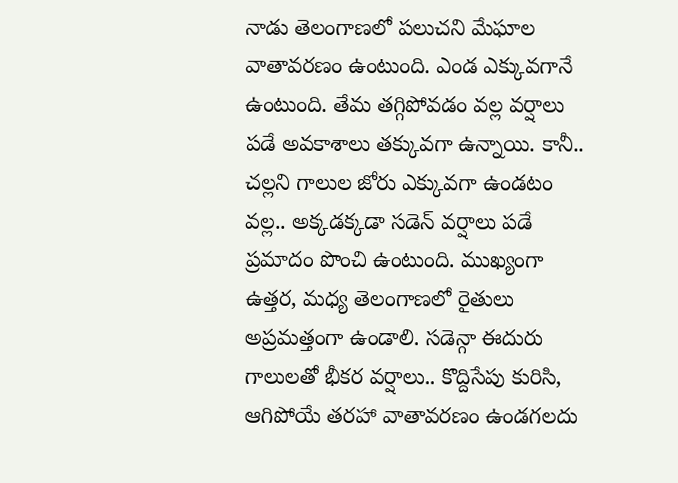నాడు తెలంగాణలో పలుచని మేఘాల వాతావరణం ఉంటుంది. ఎండ ఎక్కువగానే ఉంటుంది. తేమ తగ్గిపోవడం వల్ల వర్షాలు పడే అవకాశాలు తక్కువగా ఉన్నాయి. కానీ.. చల్లని గాలుల జోరు ఎక్కువగా ఉండటం వల్ల.. అక్కడక్కడా సడెన్ వర్షాలు పడే ప్రమాదం పొంచి ఉంటుంది. ముఖ్యంగా ఉత్తర, మధ్య తెలంగాణలో రైతులు అప్రమత్తంగా ఉండాలి. సడెన్గా ఈదురు గాలులతో భీకర వర్షాలు.. కొద్దిసేపు కురిసి, ఆగిపోయే తరహా వాతావరణం ఉండగలదు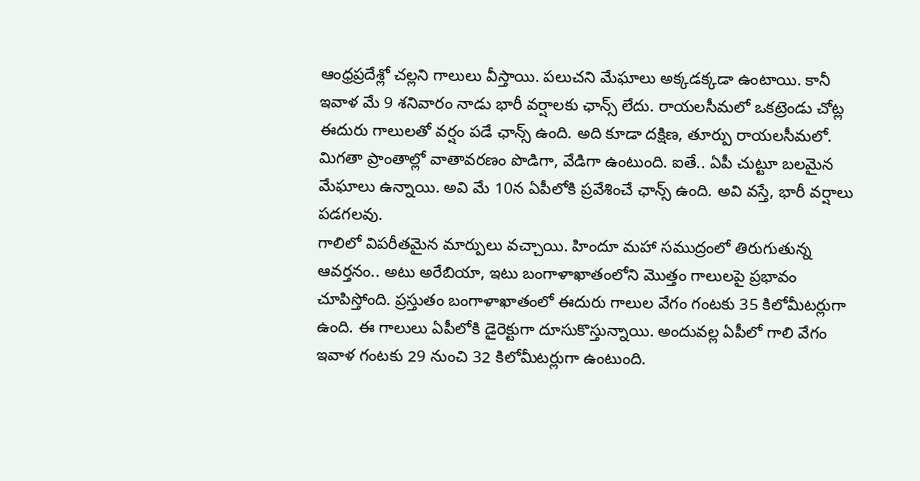ఆంధ్రప్రదేశ్లో చల్లని గాలులు వీస్తాయి. పలుచని మేఘాలు అక్కడక్కడా ఉంటాయి. కానీ ఇవాళ మే 9 శనివారం నాడు భారీ వర్షాలకు ఛాన్స్ లేదు. రాయలసీమలో ఒకట్రెండు చోట్ల ఈదురు గాలులతో వర్షం పడే ఛాన్స్ ఉంది. అది కూడా దక్షిణ, తూర్పు రాయలసీమలో. మిగతా ప్రాంతాల్లో వాతావరణం పొడిగా, వేడిగా ఉంటుంది. ఐతే.. ఏపీ చుట్టూ బలమైన మేఘాలు ఉన్నాయి. అవి మే 10న ఏపీలోకి ప్రవేశించే ఛాన్స్ ఉంది. అవి వస్తే, భారీ వర్షాలు పడగలవు.
గాలిలో విపరీతమైన మార్పులు వచ్చాయి. హిందూ మహా సముద్రంలో తిరుగుతున్న ఆవర్తనం.. అటు అరేబియా, ఇటు బంగాళాఖాతంలోని మొత్తం గాలులపై ప్రభావం చూపిస్తోంది. ప్రస్తుతం బంగాళాఖాతంలో ఈదురు గాలుల వేగం గంటకు 35 కిలోమీటర్లుగా ఉంది. ఈ గాలులు ఏపీలోకి డైరెక్టుగా దూసుకొస్తున్నాయి. అందువల్ల ఏపీలో గాలి వేగం ఇవాళ గంటకు 29 నుంచి 32 కిలోమీటర్లుగా ఉంటుంది.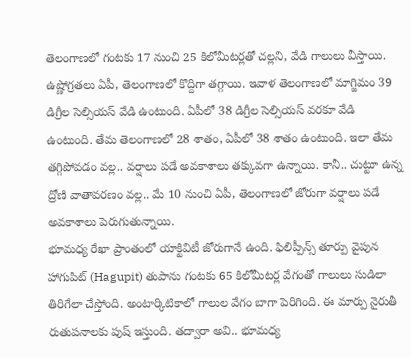తెలంగాణలో గంటకు 17 నుంచి 25 కిలోమీటర్లతో చల్లని, వేడి గాలులు వీస్తాయి.
ఉష్ణోగ్రతలు ఏపీ, తెలంగాణలో కొద్దిగా తగ్గాయి. ఇవాళ తెలంగాణలో మాగ్జిమం 39 డిగ్రీల సెల్సియస్ వేడి ఉంటుంది. ఏపీలో 38 డిగ్రీల సెల్సియస్ వరకూ వేడి ఉంటుంది. తేమ తెలంగాణలో 28 శాతం, ఏపీలో 38 శాతం ఉంటుంది. ఇలా తేమ తగ్గిపోవడం వల్ల.. వర్షాలు పడే అవకాశాలు తక్కువగా ఉన్నాయి. కానీ.. చుట్టూ ఉన్న ద్రోణి వాతావరణం వల్ల.. మే 10 నుంచి ఏపీ, తెలంగాణలో జోరుగా వర్షాలు పడే అవకాశాలు పెరుగుతున్నాయి.
భూమధ్య రేఖా ప్రాంతంలో యాక్టివిటీ జోరుగానే ఉంది. ఫిలిప్పీన్స్ తూర్పు వైపున హాగుపిట్ (Hagupit) తుపాను గంటకు 65 కిలోమీటర్ల వేగంతో గాలులు సుడిలా తిరిగేలా చేస్తోంది. అంటార్కిటికాలో గాలుల వేగం బాగా పెరిగింది. ఈ మార్పు నైరుతీ రుతుపనాలకు పుష్ ఇస్తుంది. తద్వారా అవి.. భూమధ్య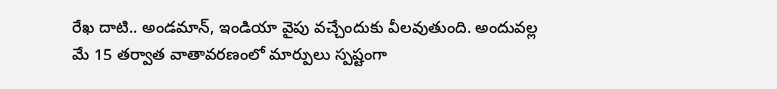రేఖ దాటి.. అండమాన్, ఇండియా వైపు వచ్చేందుకు వీలవుతుంది. అందువల్ల మే 15 తర్వాత వాతావరణంలో మార్పులు స్పష్టంగా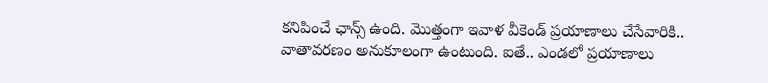కనిపించే ఛాన్స్ ఉంది. మొత్తంగా ఇవాళ వీకెండ్ ప్రయాణాలు చేసేవారికి.. వాతావరణం అనుకూలంగా ఉంటుంది. ఐతే.. ఎండలో ప్రయాణాలు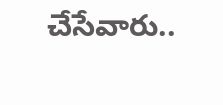చేసేవారు..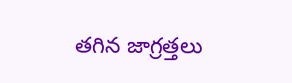తగిన జాగ్రత్తలు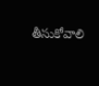తీసుకోవాలి